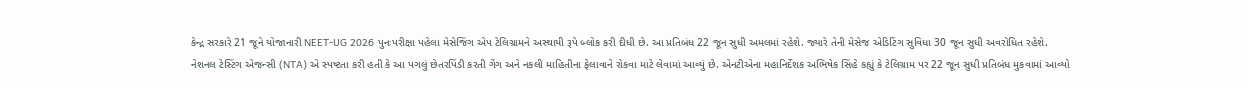કેન્દ્ર સરકારે 21 જૂને યોજાનારી NEET-UG 2026 પુનઃપરીક્ષા પહેલા મેસેજિંગ એપ ટેલિગ્રામને અસ્થાયી રૂપે બ્લોક કરી દીધી છે. આ પ્રતિબંધ 22 જૂન સુધી અમલમાં રહેશે. જ્યારે તેની મેસેજ એડિટિંગ સુવિધા 30 જૂન સુધી અવરોધિત રહેશે.
નેશનલ ટેસ્ટિંગ એજન્સી (NTA) એ સ્પષ્ટતા કરી હતી કે આ પગલું છેતરપિંડી કરતી ગેંગ અને નકલી માહિતીના ફેલાવાને રોકવા માટે લેવામાં આવ્યું છે. એનટીએના મહાનિર્દેશક અભિષેક સિંહે કહ્યું કે ટેલિગ્રામ પર 22 જૂન સુધી પ્રતિબંધ મુકવામાં આવ્યો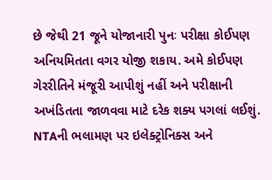છે જેથી 21 જૂને યોજાનારી પુનઃ પરીક્ષા કોઈપણ અનિયમિતતા વગર યોજી શકાય. અમે કોઈપણ ગેરરીતિને મંજૂરી આપીશું નહીં અને પરીક્ષાની અખંડિતતા જાળવવા માટે દરેક શક્ય પગલાં લઈશું.
NTAની ભલામણ પર ઇલેક્ટ્રોનિક્સ અને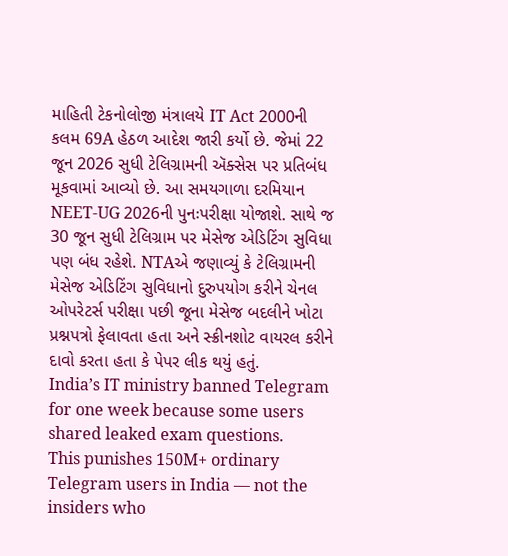માહિતી ટેકનોલોજી મંત્રાલયે IT Act 2000ની કલમ 69A હેઠળ આદેશ જારી કર્યો છે. જેમાં 22 જૂન 2026 સુધી ટેલિગ્રામની ઍક્સેસ પર પ્રતિબંધ મૂકવામાં આવ્યો છે. આ સમયગાળા દરમિયાન NEET-UG 2026ની પુનઃપરીક્ષા યોજાશે. સાથે જ 30 જૂન સુધી ટેલિગ્રામ પર મેસેજ એડિટિંગ સુવિધા પણ બંધ રહેશે. NTAએ જણાવ્યું કે ટેલિગ્રામની મેસેજ એડિટિંગ સુવિધાનો દુરુપયોગ કરીને ચેનલ ઓપરેટર્સ પરીક્ષા પછી જૂના મેસેજ બદલીને ખોટા પ્રશ્નપત્રો ફેલાવતા હતા અને સ્ક્રીનશોટ વાયરલ કરીને દાવો કરતા હતા કે પેપર લીક થયું હતું.
India’s IT ministry banned Telegram for one week because some users shared leaked exam questions.
This punishes 150M+ ordinary Telegram users in India — not the insiders who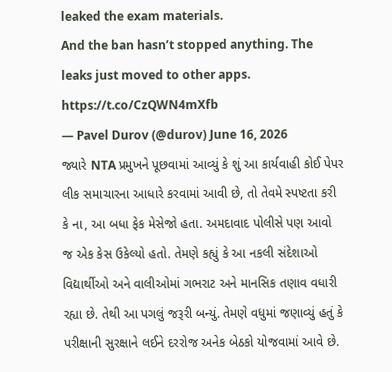leaked the exam materials.
And the ban hasn’t stopped anything. The leaks just moved to other apps. https://t.co/CzQWN4mXfb
— Pavel Durov (@durov) June 16, 2026
જ્યારે NTA પ્રમુખને પૂછવામાં આવ્યું કે શું આ કાર્યવાહી કોઈ પેપર લીક સમાચારના આધારે કરવામાં આવી છે, તો તેવમે સ્પષ્ટતા કરી કે ના, આ બધા ફેક મેસેજો હતા. અમદાવાદ પોલીસે પણ આવો જ એક કેસ ઉકેલ્યો હતો. તેમણે કહ્યું કે આ નકલી સંદેશાઓ વિદ્યાર્થીઓ અને વાલીઓમાં ગભરાટ અને માનસિક તણાવ વધારી રહ્યા છે. તેથી આ પગલું જરૂરી બન્યું. તેમણે વધુમાં જણાવ્યું હતું કે પરીક્ષાની સુરક્ષાને લઈને દરરોજ અનેક બેઠકો યોજવામાં આવે છે.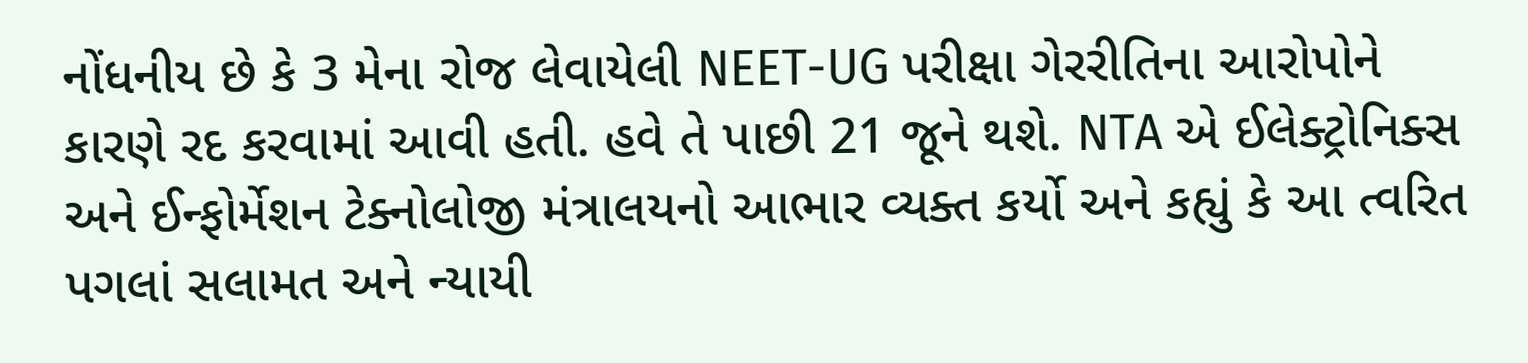નોંધનીય છે કે 3 મેના રોજ લેવાયેલી NEET-UG પરીક્ષા ગેરરીતિના આરોપોને કારણે રદ કરવામાં આવી હતી. હવે તે પાછી 21 જૂને થશે. NTA એ ઈલેક્ટ્રોનિક્સ અને ઈન્ફોર્મેશન ટેક્નોલોજી મંત્રાલયનો આભાર વ્યક્ત કર્યો અને કહ્યું કે આ ત્વરિત પગલાં સલામત અને ન્યાયી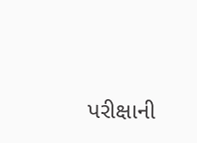પરીક્ષાની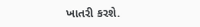ખાતરી કરશે.